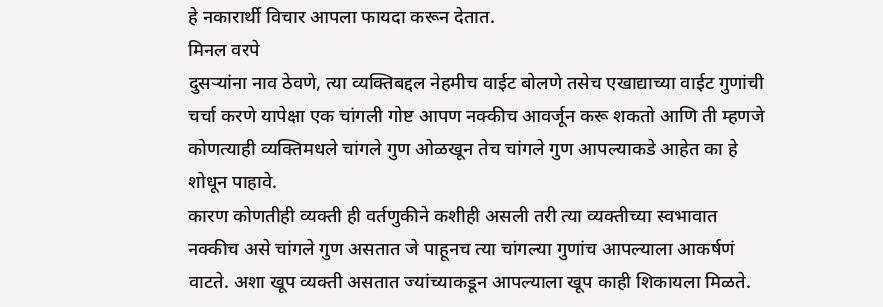हे नकारार्थी विचार आपला फायदा करून देतात.
मिनल वरपे
दुसऱ्यांना नाव ठेवणे, त्या व्यक्तिबद्दल नेहमीच वाईट बोलणे तसेच एखाद्याच्या वाईट गुणांची चर्चा करणे यापेक्षा एक चांगली गोष्ट आपण नक्कीच आवर्जून करू शकतो आणि ती म्हणजे कोणत्याही व्यक्तिमधले चांगले गुण ओळखून तेच चांगले गुण आपल्याकडे आहेत का हे शोधून पाहावे.
कारण कोणतीही व्यक्ती ही वर्तणुकीने कशीही असली तरी त्या व्यक्तीच्या स्वभावात नक्कीच असे चांगले गुण असतात जे पाहूनच त्या चांगल्या गुणांच आपल्याला आकर्षणं वाटते. अशा खूप व्यक्ती असतात ज्यांच्याकडून आपल्याला खूप काही शिकायला मिळते.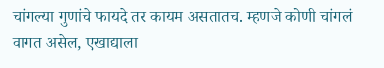चांगल्या गुणांचे फायदे तर कायम असतातच. म्हणजे कोणी चांगलं वागत असेल, एखाद्याला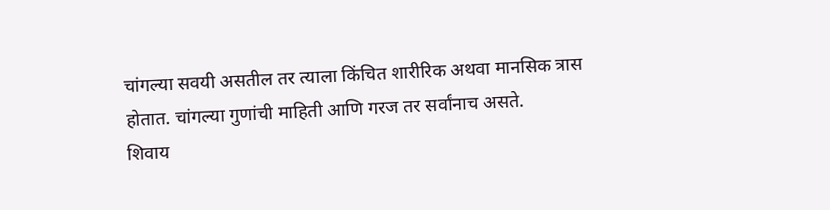चांगल्या सवयी असतील तर त्याला किंचित शारीरिक अथवा मानसिक त्रास होतात. चांगल्या गुणांची माहिती आणि गरज तर सर्वांनाच असते.
शिवाय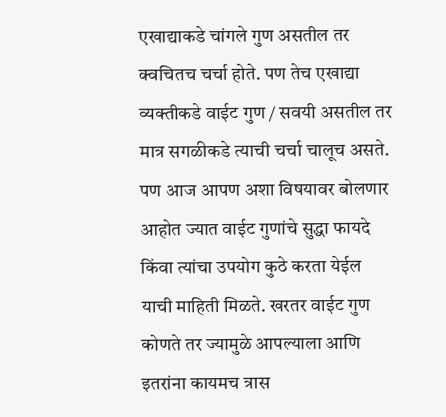एखाद्याकडे चांगले गुण असतील तर क्वचितच चर्चा होते. पण तेच एखाद्या व्यक्तीकडे वाईट गुण / सवयी असतील तर मात्र सगळीकडे त्याची चर्चा चालूच असते.
पण आज आपण अशा विषयावर बोलणार आहोत ज्यात वाईट गुणांचे सुद्धा फायदे किंवा त्यांचा उपयोग कुठे करता येईल याची माहिती मिळते. खरतर वाईट गुण कोणते तर ज्यामुळे आपल्याला आणि इतरांना कायमच त्रास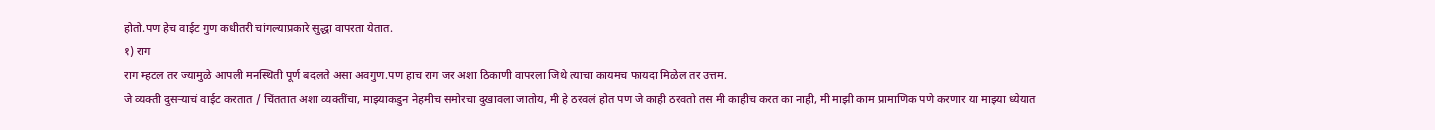होतो.पण हेच वाईट गुण कधीतरी चांगल्याप्रकारे सुद्धा वापरता येतात.
१) राग
राग म्हटल तर ज्यामुळे आपली मनस्थिती पूर्ण बदलते असा अवगुण.पण हाच राग जर अशा ठिकाणी वापरला जिथे त्याचा कायमच फायदा मिळेल तर उत्तम.
जे व्यक्ती दुसऱ्याचं वाईट करतात / चिंततात अशा व्यक्तींचा, माझ्याकडुन नेहमीच समोरचा दुखावला जातोय, मी हे ठरवलं होत पण जे काही ठरवतो तस मी काहीच करत का नाही, मी माझी काम प्रामाणिक पणे करणार या माझ्या ध्येयात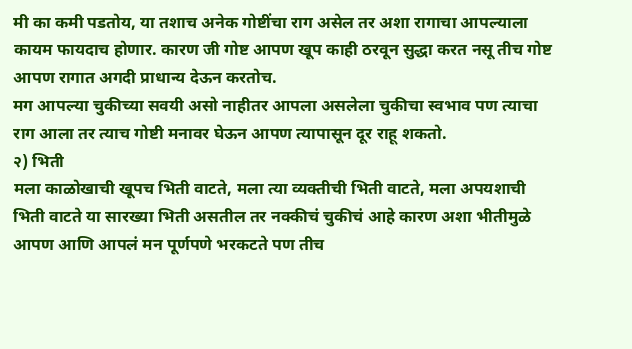मी का कमी पडतोय, या तशाच अनेक गोष्टींचा राग असेल तर अशा रागाचा आपल्याला कायम फायदाच होणार. कारण जी गोष्ट आपण खूप काही ठरवून सुद्धा करत नसू तीच गोष्ट आपण रागात अगदी प्राधान्य देऊन करतोच.
मग आपल्या चुकीच्या सवयी असो नाहीतर आपला असलेला चुकीचा स्वभाव पण त्याचा राग आला तर त्याच गोष्टी मनावर घेऊन आपण त्यापासून दूर राहू शकतो.
२) भिती
मला काळोखाची खूपच भिती वाटते, मला त्या व्यक्तीची भिती वाटते, मला अपयशाची भिती वाटते या सारख्या भिती असतील तर नक्कीचं चुकीचं आहे कारण अशा भीतीमुळे आपण आणि आपलं मन पूर्णपणे भरकटते पण तीच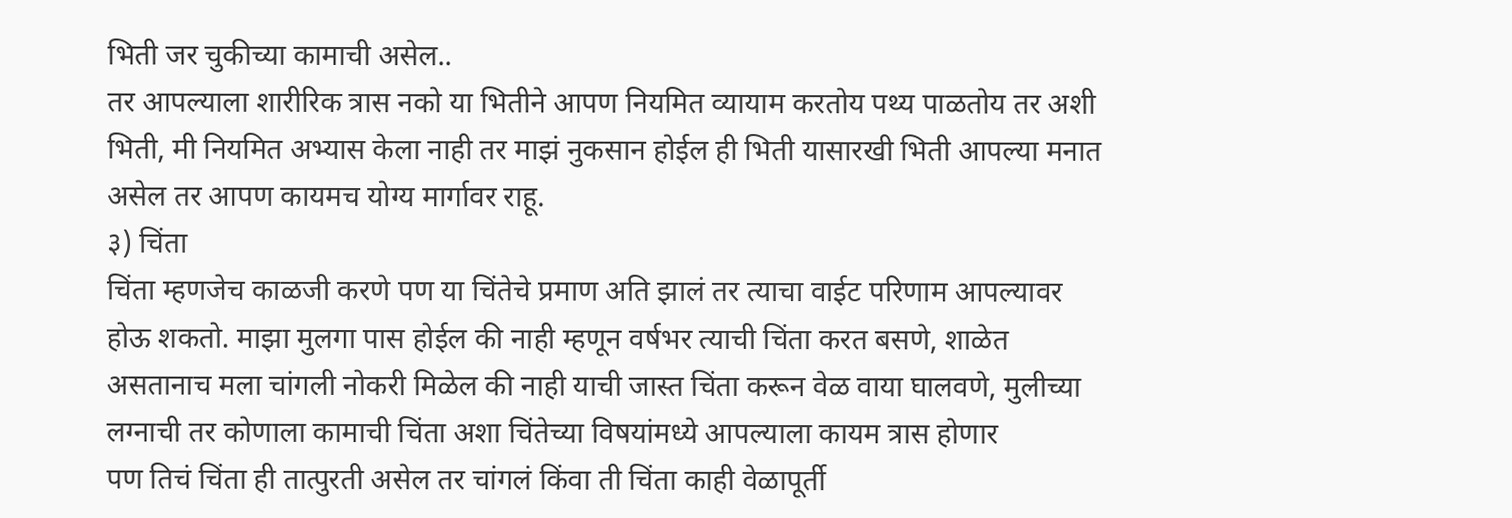भिती जर चुकीच्या कामाची असेल..
तर आपल्याला शारीरिक त्रास नको या भितीने आपण नियमित व्यायाम करतोय पथ्य पाळतोय तर अशी भिती, मी नियमित अभ्यास केला नाही तर माझं नुकसान होईल ही भिती यासारखी भिती आपल्या मनात असेल तर आपण कायमच योग्य मार्गावर राहू.
३) चिंता
चिंता म्हणजेच काळजी करणे पण या चिंतेचे प्रमाण अति झालं तर त्याचा वाईट परिणाम आपल्यावर होऊ शकतो. माझा मुलगा पास होईल की नाही म्हणून वर्षभर त्याची चिंता करत बसणे, शाळेत असतानाच मला चांगली नोकरी मिळेल की नाही याची जास्त चिंता करून वेळ वाया घालवणे, मुलीच्या लग्नाची तर कोणाला कामाची चिंता अशा चिंतेच्या विषयांमध्ये आपल्याला कायम त्रास होणार
पण तिचं चिंता ही तात्पुरती असेल तर चांगलं किंवा ती चिंता काही वेळापूर्ती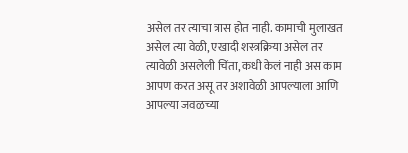असेल तर त्याचा त्रास होत नाही. कामाची मुलाखत असेल त्या वेळी, एखादी शस्त्रक्रिया असेल तर त्यावेळी असलेली चिंता, कधी केलं नाही अस काम आपण करत असू तर अशावेळी आपल्याला आणि आपल्या जवळच्या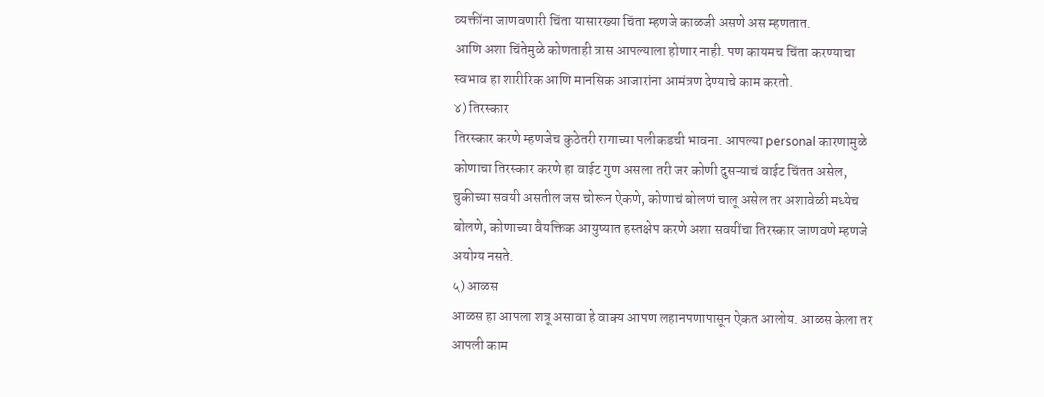व्यक्तींना जाणवणारी चिंता यासारख्या चिंता म्हणजे काळजी असणे अस म्हणतात.
आणि अशा चिंतेमुळे कोणताही त्रास आपल्याला होणार नाही. पण कायमच चिंता करण्याचा स्वभाव हा शारीरिक आणि मानसिक आजारांना आमंत्रण देण्याचे काम करतो.
४) तिरस्कार
तिरस्कार करणे म्हणजेच कुठेतरी रागाच्या पलीकडची भावना. आपल्या personal कारणामुळे कोणाचा तिरस्कार करणे हा वाईट गुण असला तरी जर कोणी दुसऱ्याचं वाईट चिंतत असेल, चुकीच्या सवयी असतील जस चोरून ऐकणे, कोणाचं बोलणं चालू असेल तर अशावेळी मध्येच बोलणे, कोणाच्या वैयक्तिक आयुष्यात हस्तक्षेप करणे अशा सवयींचा तिरस्कार जाणवणे म्हणजे अयोग्य नसते.
५) आळस
आळस हा आपला शत्रू असावा हे वाक्य आपण लहानपणापासून ऐकत आलोय. आळस केला तर आपली काम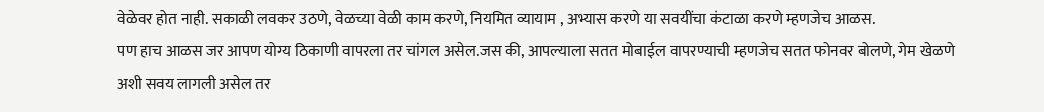वेळेवर होत नाही. सकाळी लवकर उठणे, वेळच्या वेळी काम करणे, नियमित व्यायाम , अभ्यास करणे या सवयींचा कंटाळा करणे म्हणजेच आळस.
पण हाच आळस जर आपण योग्य ठिकाणी वापरला तर चांगल असेल.जस की, आपल्याला सतत मोबाईल वापरण्याची म्हणजेच सतत फोनवर बोलणे, गेम खेळणे अशी सवय लागली असेल तर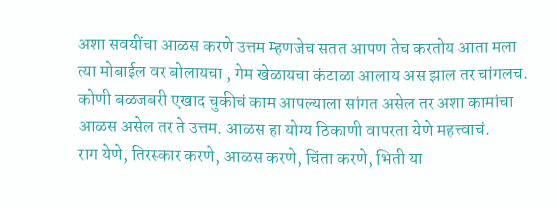अशा सवयींचा आळस करणे उत्तम म्हणजेच सतत आपण तेच करतोय आता मला त्या मोबाईल वर बोलायचा , गेम खेळायचा कंटाळा आलाय अस झाल तर चांगलच.
कोणी बळजबरी एखाद चुकीचं काम आपल्याला सांगत असेल तर अशा कामांचा आळस असेल तर ते उत्तम. आळस हा योग्य ठिकाणी वापरता येणे महत्त्वाचं.
राग येणे, तिरस्कार करणे, आळस करणे, चिंता करणे, भिती या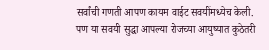सर्वांची गणती आपण कायम वाईट सवयींमध्येच केली. पण या सवयी सुद्धा आपल्या रोजच्या आयुष्यात कुठेतरी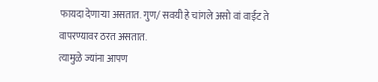फायदा देणाऱ्या असतात. गुण/ सवयी हे चांगले असो वां वाईट ते वापरण्यावर ठरत असतात.
त्यामुळे ज्यांना आपण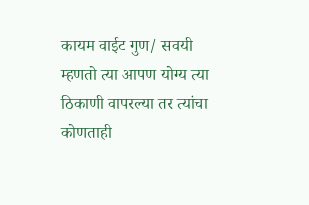कायम वाईट गुण/ सवयी म्हणतो त्या आपण योग्य त्या ठिकाणी वापरल्या तर त्यांचा कोणताही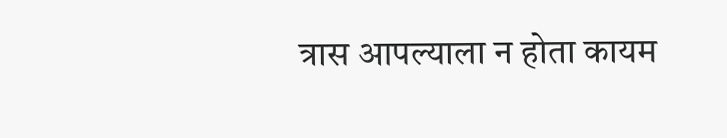त्रास आपल्याला न होता कायम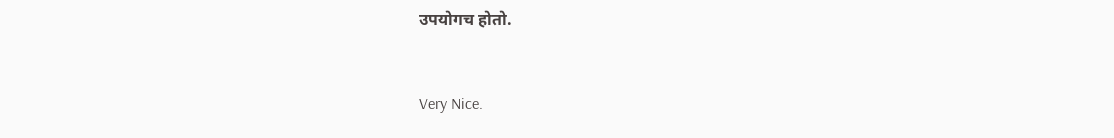उपयोगच होतो.



Very Nice.